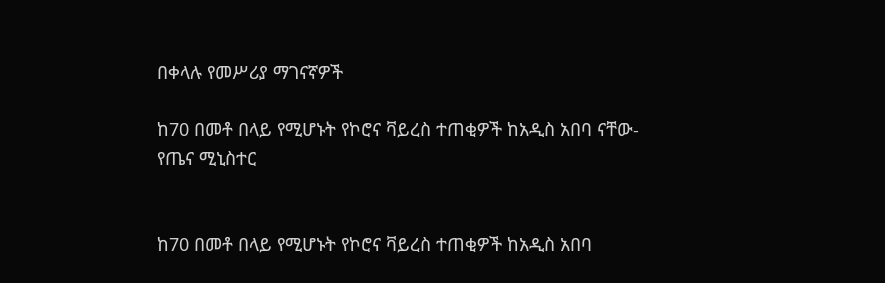በቀላሉ የመሥሪያ ማገናኛዎች

ከ70 በመቶ በላይ የሚሆኑት የኮሮና ቫይረስ ተጠቂዎች ከአዲስ አበባ ናቸው- የጤና ሚኒስተር


ከ70 በመቶ በላይ የሚሆኑት የኮሮና ቫይረስ ተጠቂዎች ከአዲስ አበባ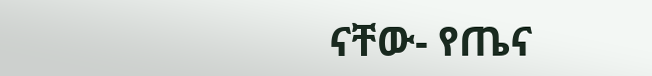ናቸው- የጤና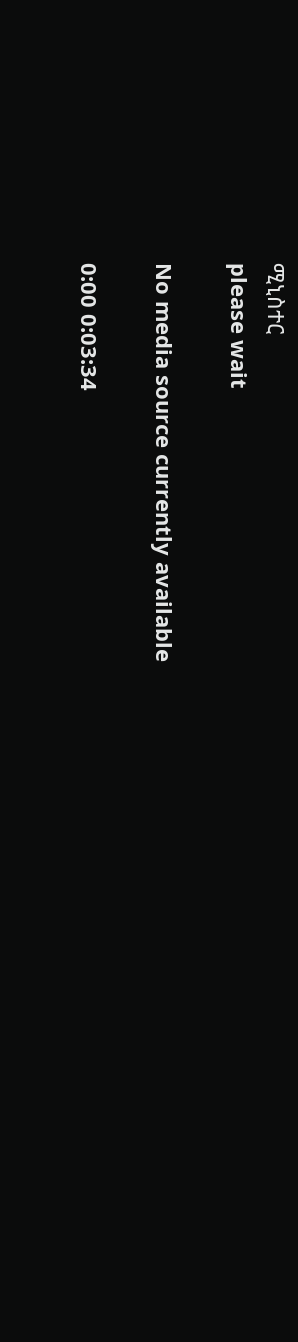ሚኒስተር
please wait

No media source currently available

0:00 0:03:34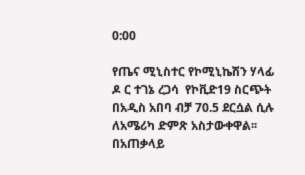0:00

የጤና ሚኒስተር የኮሚኒኬሽን ሃላፊ ዶ ር ተገኔ ረጋሳ  የኮቪድ19 ስርጭት በአዲስ አበባ ብቻ 70.5 ደርሷል ሲሉ ለአሜሪካ ድምጽ አስታውቀዋል፡፡በአጠቃላይ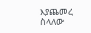እያጨመረ ስላለው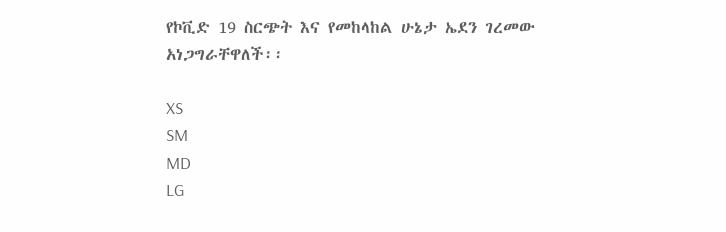የኮቪድ 19 ስርጭት እና የመከላከል ሁኔታ ኤደን ገረመው አነጋግራቸዋለች፡፡

XS
SM
MD
LG